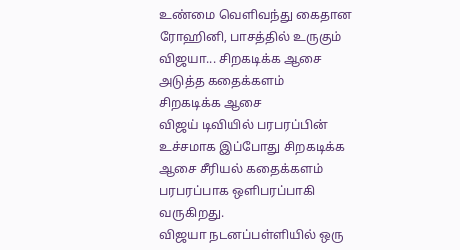உண்மை வெளிவந்து கைதான ரோஹினி, பாசத்தில் உருகும் விஜயா... சிறகடிக்க ஆசை அடுத்த கதைக்களம்
சிறகடிக்க ஆசை
விஜய் டிவியில் பரபரப்பின் உச்சமாக இப்போது சிறகடிக்க ஆசை சீரியல் கதைக்களம் பரபரப்பாக ஒளிபரப்பாகி வருகிறது.
விஜயா நடனப்பள்ளியில் ஒரு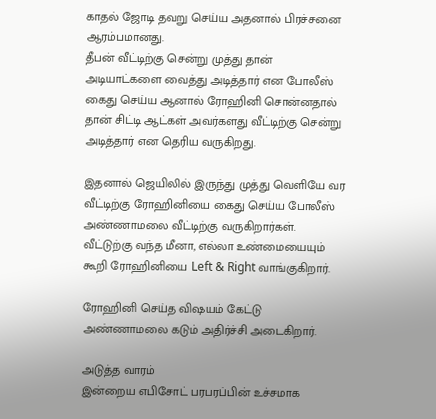காதல் ஜோடி தவறு செய்ய அதனால் பிரச்சனை ஆரம்பமானது.
தீபன் வீட்டிற்கு சென்று முத்து தான் அடியாட்களை வைத்து அடித்தார் என போலீஸ் கைது செய்ய ஆனால் ரோஹினி சொன்னதால் தான் சிட்டி ஆட்கள் அவர்களது வீட்டிற்கு சென்று அடித்தார் என தெரிய வருகிறது.

இதனால் ஜெயிலில் இருந்து முத்து வெளியே வர வீட்டிற்கு ரோஹினியை கைது செய்ய போலீஸ் அண்ணாமலை வீட்டிற்கு வருகிறார்கள்.
வீட்டுற்கு வந்த மீனா, எல்லா உண்மையையும் கூறி ரோஹினியை Left & Right வாங்குகிறார்.

ரோஹினி செய்த விஷயம் கேட்டு அண்ணாமலை கடும் அதிர்ச்சி அடைகிறார்.

அடுத்த வாரம்
இன்றைய எபிசோட் பரபரப்பின் உச்சமாக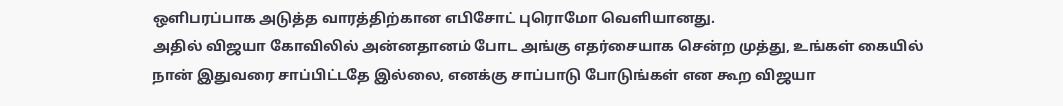ஒளிபரப்பாக அடுத்த வாரத்திற்கான எபிசோட் புரொமோ வெளியானது.
அதில் விஜயா கோவிலில் அன்னதானம் போட அங்கு எதர்சையாக சென்ற முத்து, உங்கள் கையில் நான் இதுவரை சாப்பிட்டதே இல்லை, எனக்கு சாப்பாடு போடுங்கள் என கூற விஜயா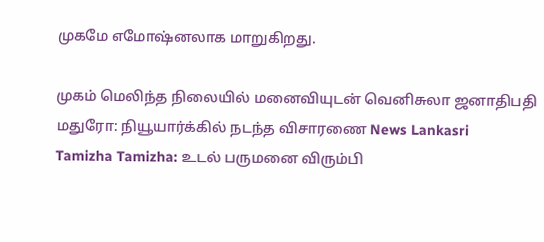முகமே எமோஷ்னலாக மாறுகிறது.

முகம் மெலிந்த நிலையில் மனைவியுடன் வெனிசுலா ஜனாதிபதி மதுரோ: நியூயார்க்கில் நடந்த விசாரணை News Lankasri
Tamizha Tamizha: உடல் பருமனை விரும்பி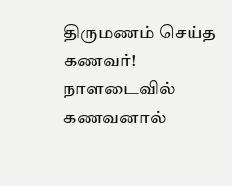திருமணம் செய்த கணவர்! நாளடைவில் கணவனால்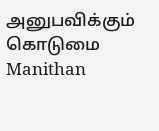அனுபவிக்கும் கொடுமை Manithan